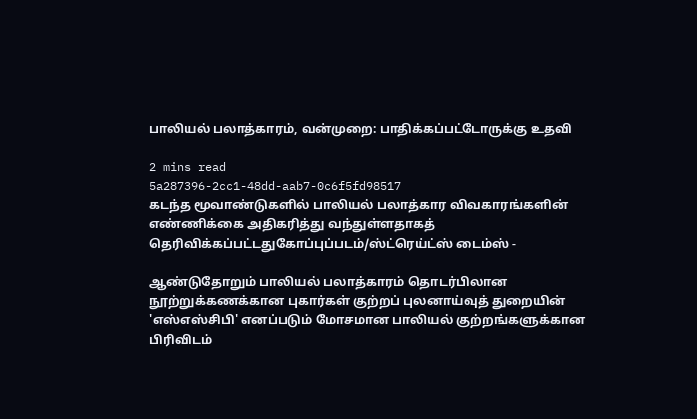பாலியல் பலாத்காரம், வன்முறை: பாதிக்கப்பட்டோருக்கு உதவி

2 mins read
5a287396-2cc1-48dd-aab7-0c6f5fd98517
கடந்த மூவாண்டுகளில் பாலியல் பலாத்கார விவகாரங்களின் எண்ணிக்கை அதிகரித்து வந்துள்ளதாகத் தெரிவிக்கப்பட்டதுகோப்புப்படம்/ஸ்ட்ரெய்ட்ஸ் டைம்ஸ் -

ஆண்டுதோறும் பாலியல் பலாத்காரம் தொடர்பிலான நூற்றுக்கணக்கான புகார்கள் குற்றப் புலனாய்வுத் துறையின் 'எஸ்எஸ்சிபி' எனப்படும் மோசமான பாலியல் குற்றங்களுக்கான பிரிவிடம்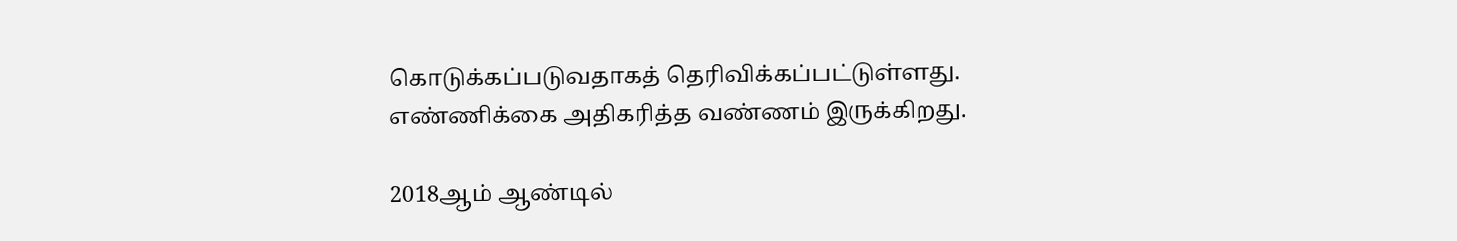கொடுக்கப்படுவதாகத் தெரிவிக்கப்பட்டுள்ளது. எண்ணிக்கை அதிகரித்த வண்ணம் இருக்கிறது.

2018ஆம் ஆண்டில்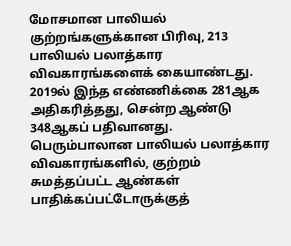மோசமான பாலியல் குற்றங்களுக்கான பிரிவு, 213 பாலியல் பலாத்கார விவகாரங்களைக் கையாண்டது. 2019ல் இந்த எண்ணிக்கை 281ஆக அதிகரித்தது, சென்ற ஆண்டு 348ஆகப் பதிவானது. பெரும்பாலான பாலியல் பலாத்கார விவகாரங்களில், குற்றம் சுமத்தப்பட்ட ஆண்கள் பாதிக்கப்பட்டோருக்குத்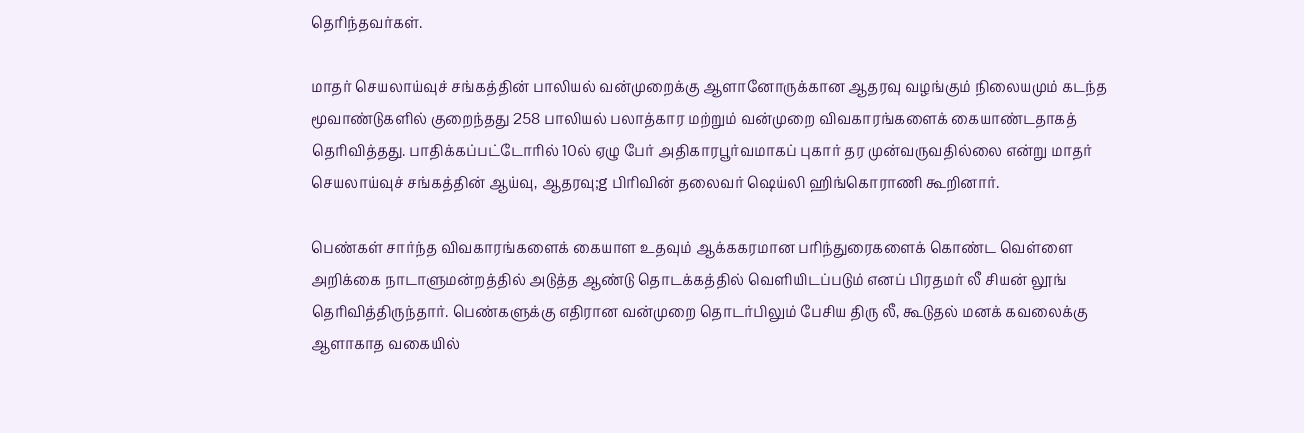தெரிந்தவர்கள்.

மாதர் செயலாய்வுச் சங்கத்தின் பாலியல் வன்முறைக்கு ஆளானோருக்கான ஆதரவு வழங்கும் நிலையமும் கடந்த மூவாண்டுகளில் குறைந்தது 258 பாலியல் பலாத்கார மற்றும் வன்முறை விவகாரங்களைக் கையாண்டதாகத் தெரிவித்தது. பாதிக்கப்பட்டோரில் 10ல் ஏழு பேர் அதிகாரபூர்வமாகப் புகார் தர முன்வருவதில்லை என்று மாதர் செயலாய்வுச் சங்கத்தின் ஆய்வு, ஆதரவு;g பிரிவின் தலைவர் ஷெய்லி ஹிங்கொராணி கூறினார்.

பெண்கள் சார்ந்த விவகாரங்களைக் கையாள உதவும் ஆக்ககரமான பரிந்துரைகளைக் கொண்ட வெள்ளை அறிக்கை நாடாளுமன்றத்தில் அடுத்த ஆண்டு தொடக்கத்தில் வெளியிடப்படும் எனப் பிரதமர் லீ சியன் லூங் தெரிவித்திருந்தார். பெண்களுக்கு எதிரான வன்முறை தொடர்பிலும் பேசிய திரு லீ, கூடுதல் மனக் கவலைக்கு ஆளாகாத வகையில்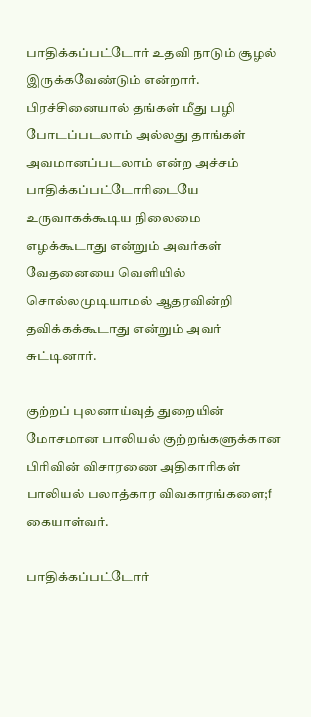பாதிக்கப்பட்டோர் உதவி நாடும் சூழல் இருக்கவேண்டும் என்றார். பிரச்சினையால் தங்கள் மீது பழி போடப்படலாம் அல்லது தாங்கள் அவமானப்படலாம் என்ற அச்சம் பாதிக்கப்பட்டோரிடையே உருவாகக்கூடிய நிலைமை எழக்கூடாது என்றும் அவர்கள் வேதனையை வெளியில் சொல்லமுடியாமல் ஆதரவின்றி தவிக்கக்கூடாது என்றும் அவர் சுட்டினார்.

குற்றப் புலனாய்வுத் துறையின் மோசமான பாலியல் குற்றங்களுக்கான பிரிவின் விசாரணை அதிகாரிகள் பாலியல் பலாத்கார விவகாரங்களை;f கையாள்வர்.

பாதிக்கப்பட்டோர்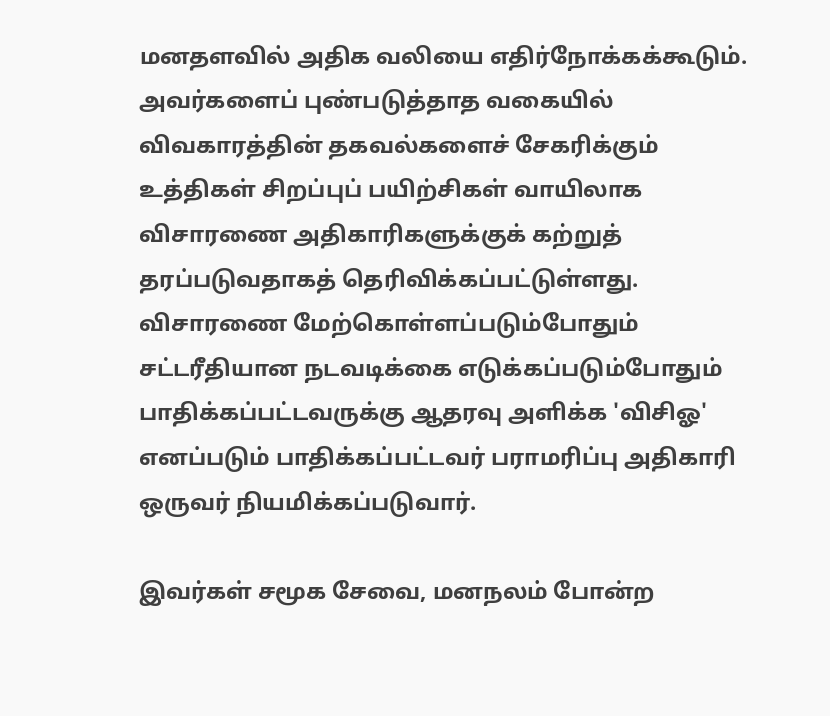மனதளவில் அதிக வலியை எதிர்நோக்கக்கூடும். அவர்களைப் புண்படுத்தாத வகையில் விவகாரத்தின் தகவல்களைச் சேகரிக்கும் உத்திகள் சிறப்புப் பயிற்சிகள் வாயிலாக விசாரணை அதிகாரிகளுக்குக் கற்றுத் தரப்படுவதாகத் தெரிவிக்கப்பட்டுள்ளது. விசாரணை மேற்கொள்ளப்படும்போதும் சட்டரீதியான நடவடிக்கை எடுக்கப்படும்போதும் பாதிக்கப்பட்டவருக்கு ஆதரவு அளிக்க 'விசிஓ' எனப்படும் பாதிக்கப்பட்டவர் பராமரிப்பு அதிகாரி ஒருவர் நியமிக்கப்படுவார்.

இவர்கள் சமூக சேவை, மனநலம் போன்ற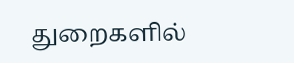துறைகளில்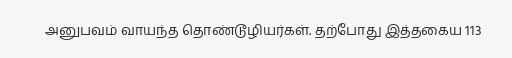அனுபவம் வாயந்த தொண்டூழியர்கள். தற்போது இத்தகைய 113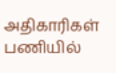அதிகாரிகள் பணியில்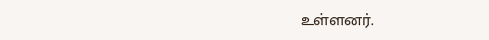உள்ளனர்.